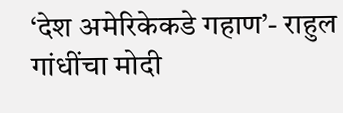‘देश अमेरिकेकडे गहाण’- राहुल गांधींचा मोदी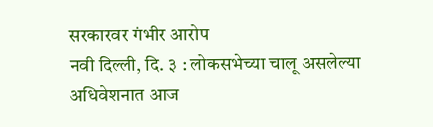सरकारवर गंभीर आरोप
नवी दिल्ली, दि. ३ : लोकसभेच्या चालू असलेल्या अधिवेशनात आज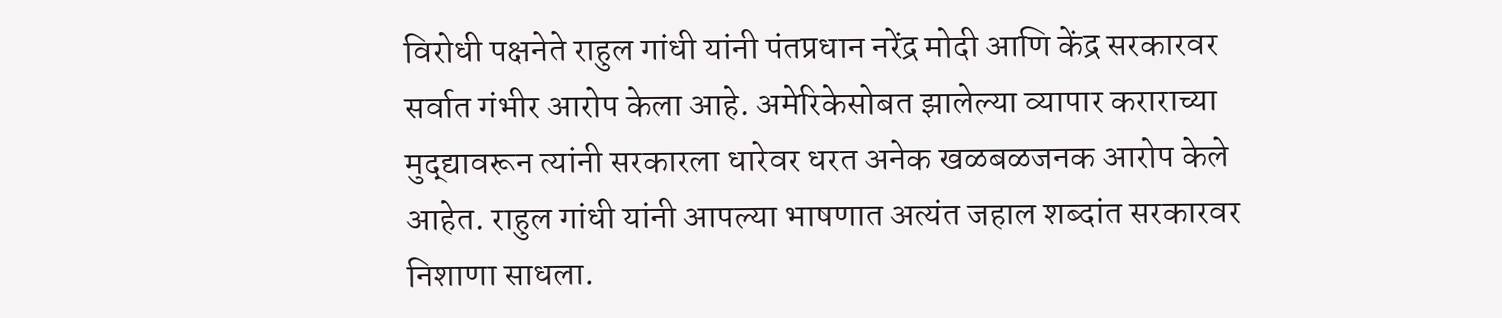विरोधी पक्षनेते राहुल गांधी यांनी पंतप्रधान नरेंद्र मोदी आणि केंद्र सरकारवर सर्वात गंभीर आरोप केला आहे. अमेरिकेसोबत झालेल्या व्यापार कराराच्या मुद्द्यावरून त्यांनी सरकारला धारेवर धरत अनेक खळबळजनक आरोप केले आहेत. राहुल गांधी यांनी आपल्या भाषणात अत्यंत जहाल शब्दांत सरकारवर निशाणा साधला.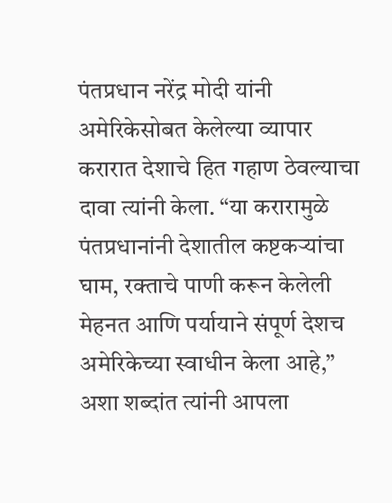पंतप्रधान नरेंद्र मोदी यांनी अमेरिकेसोबत केलेल्या व्यापार करारात देशाचे हित गहाण ठेवल्याचा दावा त्यांनी केला. “या करारामुळे पंतप्रधानांनी देशातील कष्टकऱ्यांचा घाम, रक्ताचे पाणी करून केलेली मेहनत आणि पर्यायाने संपूर्ण देशच अमेरिकेच्या स्वाधीन केला आहे,” अशा शब्दांत त्यांनी आपला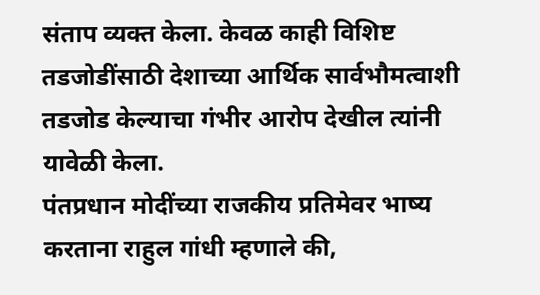संताप व्यक्त केला. केवळ काही विशिष्ट तडजोडींसाठी देशाच्या आर्थिक सार्वभौमत्वाशी तडजोड केल्याचा गंभीर आरोप देखील त्यांनी यावेळी केला.
पंतप्रधान मोदींच्या राजकीय प्रतिमेवर भाष्य करताना राहुल गांधी म्हणाले की,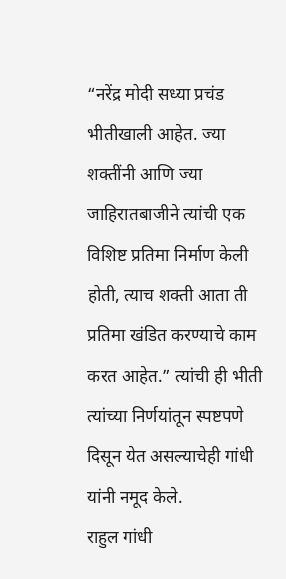“नरेंद्र मोदी सध्या प्रचंड भीतीखाली आहेत. ज्या शक्तींनी आणि ज्या जाहिरातबाजीने त्यांची एक विशिष्ट प्रतिमा निर्माण केली होती, त्याच शक्ती आता ती प्रतिमा खंडित करण्याचे काम करत आहेत.” त्यांची ही भीती त्यांच्या निर्णयांतून स्पष्टपणे दिसून येत असल्याचेही गांधी यांनी नमूद केले.
राहुल गांधी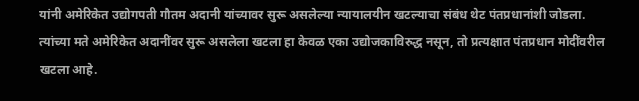यांनी अमेरिकेत उद्योगपती गौतम अदानी यांच्यावर सुरू असलेल्या न्यायालयीन खटल्याचा संबंध थेट पंतप्रधानांशी जोडला. त्यांच्या मते अमेरिकेत अदानींवर सुरू असलेला खटला हा केवळ एका उद्योजकाविरुद्ध नसून, तो प्रत्यक्षात पंतप्रधान मोदींवरील खटला आहे.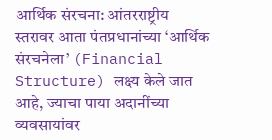आर्थिक संरचना: आंतरराष्ट्रीय स्तरावर आता पंतप्रधानांच्या ‘आर्थिक संरचनेला’ (Financial Structure) लक्ष्य केले जात आहे, ज्याचा पाया अदानींच्या व्यवसायांवर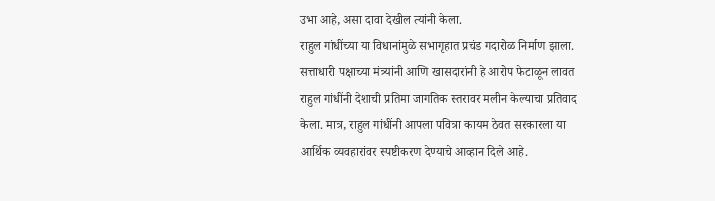उभा आहे, असा दावा देखील त्यांनी केला.
राहुल गांधींच्या या विधानांमुळे सभागृहात प्रचंड गदारोळ निर्माण झाला. सत्ताधारी पक्षाच्या मंत्र्यांनी आणि खासदारांनी हे आरोप फेटाळून लावत राहुल गांधींनी देशाची प्रतिमा जागतिक स्तरावर मलीन केल्याचा प्रतिवाद केला. मात्र, राहुल गांधींनी आपला पवित्रा कायम ठेवत सरकारला या आर्थिक व्यवहारांवर स्पष्टीकरण देण्याचे आव्हान दिले आहे.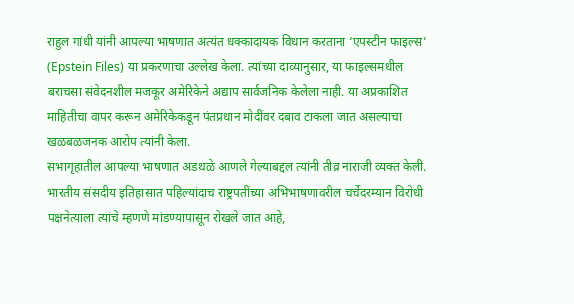राहुल गांधी यांनी आपल्या भाषणात अत्यंत धक्कादायक विधान करताना ‘एपस्टीन फाइल्स’ (Epstein Files) या प्रकरणाचा उल्लेख केला. त्यांच्या दाव्यानुसार, या फाइल्समधील बराचसा संवेदनशील मजकूर अमेरिकेने अद्याप सार्वजनिक केलेला नाही. या अप्रकाशित माहितीचा वापर करून अमेरिकेकडून पंतप्रधान मोदींवर दबाव टाकला जात असल्याचा खळबळजनक आरोप त्यांनी केला.
सभागृहातील आपल्या भाषणात अडथळे आणले गेल्याबद्दल त्यांनी तीव्र नाराजी व्यक्त केली. भारतीय संसदीय इतिहासात पहिल्यांदाच राष्ट्रपतींच्या अभिभाषणावरील चर्चेदरम्यान विरोधी पक्षनेत्याला त्यांचे म्हणणे मांडण्यापासून रोखले जात आहे,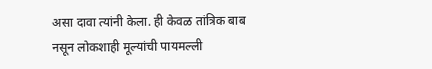असा दावा त्यांनी केला. ही केवळ तांत्रिक बाब नसून लोकशाही मूल्यांची पायमल्ली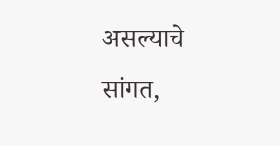असल्याचे सांगत,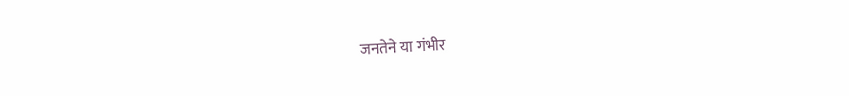जनतेने या गंभीर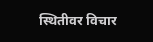स्थितीवर विचार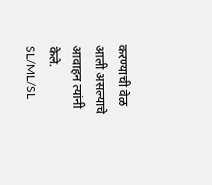करण्याची वेळ आली असल्याचे आवाहन त्यांनी केले.
SL/ML/SL